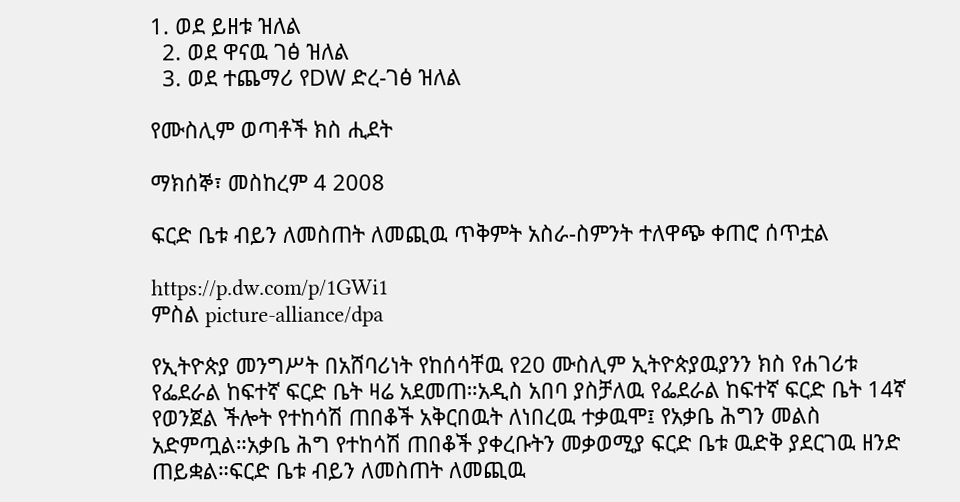1. ወደ ይዘቱ ዝለል
  2. ወደ ዋናዉ ገፅ ዝለል
  3. ወደ ተጨማሪ የDW ድረ-ገፅ ዝለል

የሙስሊም ወጣቶች ክስ ሒደት

ማክሰኞ፣ መስከረም 4 2008

ፍርድ ቤቱ ብይን ለመስጠት ለመጪዉ ጥቅምት አስራ-ስምንት ተለዋጭ ቀጠሮ ሰጥቷል

https://p.dw.com/p/1GWi1
ምስል picture-alliance/dpa

የኢትዮጵያ መንግሥት በአሸባሪነት የከሰሳቸዉ የ20 ሙስሊም ኢትዮጵያዉያንን ክስ የሐገሪቱ የፌደራል ከፍተኛ ፍርድ ቤት ዛሬ አደመጠ።አዲስ አበባ ያስቻለዉ የፌደራል ከፍተኛ ፍርድ ቤት 14ኛ የወንጀል ችሎት የተከሳሽ ጠበቆች አቅርበዉት ለነበረዉ ተቃዉሞ፤ የአቃቤ ሕግን መልስ አድምጧል።አቃቤ ሕግ የተከሳሽ ጠበቆች ያቀረቡትን መቃወሚያ ፍርድ ቤቱ ዉድቅ ያደርገዉ ዘንድ ጠይቋል።ፍርድ ቤቱ ብይን ለመስጠት ለመጪዉ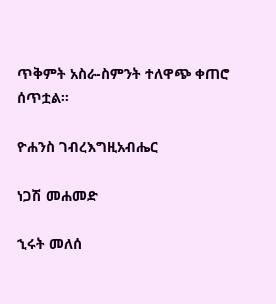ጥቅምት አስራ-ስምንት ተለዋጭ ቀጠሮ ሰጥቷል።

ዮሐንስ ገብረእግዚአብሔር

ነጋሽ መሐመድ

ኂሩት መለሰ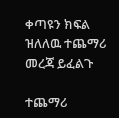ቀጣዩን ክፍል ዝለለዉ ተጨማሪ መረጃ ይፈልጉ

ተጨማሪ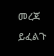መረጃ ይፈልጉ